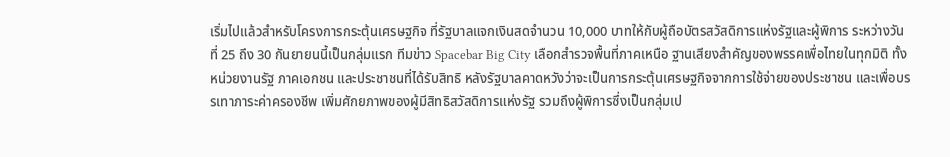เริ่มไปแล้วสำหรับโครงการกระตุ้นเศรษฐกิจ ที่รัฐบาลแจกเงินสดจำนวน 10,000 บาทให้กับผู้ถือบัตรสวัสดิการแห่งรัฐและผู้พิการ ระหว่างวันที่ 25 ถึง 30 กันยายนนี้เป็นกลุ่มแรก ทีมข่าว Spacebar Big City เลือกสำรวจพื้นที่ภาคเหนือ ฐานเสียงสำคัญของพรรคเพื่อไทยในทุกมิติ ทั้งหน่วยงานรัฐ ภาคเอกชน และประชาชนที่ได้รับสิทธิ หลังรัฐบาลคาดหวังว่าจะเป็นการกระตุ้นเศรษฐกิจจากการใช้จ่ายของประชาชน และเพื่อบรรเทาภาระค่าครองชีพ เพิ่มศักยภาพของผู้มีสิทธิสวัสดิการแห่งรัฐ รวมถึงผู้พิการซึ่งเป็นกลุ่มเป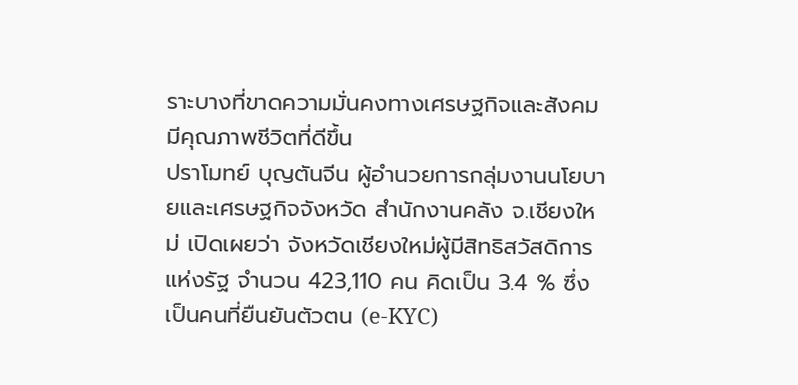ราะบางที่ขาดความมั่นคงทางเศรษฐกิจและสังคม มีคุณภาพชีวิตที่ดีขึ้น
ปราโมทย์ บุญตันจีน ผู้อำนวยการกลุ่มงานนโยบายและเศรษฐกิจจังหวัด สำนักงานคลัง จ.เชียงใหม่ เปิดเผยว่า จังหวัดเชียงใหม่ผู้มีสิทธิสวัสดิการแห่งรัฐ จำนวน 423,110 คน คิดเป็น 3.4 % ซึ่งเป็นคนที่ยืนยันตัวตน (e-KYC)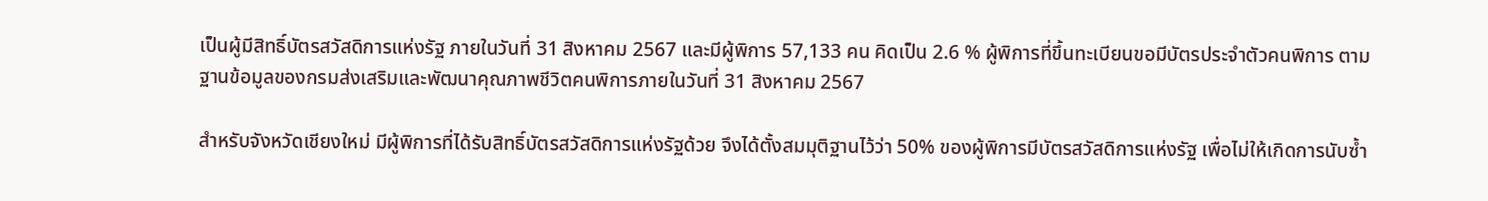เป็นผู้มีสิทธิ์บัตรสวัสดิการแห่งรัฐ ภายในวันที่ 31 สิงหาคม 2567 และมีผู้พิการ 57,133 คน คิดเป็น 2.6 % ผู้พิการที่ขึ้นทะเบียนขอมีบัตรประจำตัวคนพิการ ตามฐานข้อมูลของกรมส่งเสริมและพัฒนาคุณภาพชีวิตคนพิการภายในวันที่ 31 สิงหาคม 2567

สำหรับจังหวัดเชียงใหม่ มีผู้พิการที่ได้รับสิทธิ์บัตรสวัสดิการแห่งรัฐด้วย จึงได้ตั้งสมมุติฐานไว้ว่า 50% ของผู้พิการมีบัตรสวัสดิการแห่งรัฐ เพื่อไม่ให้เกิดการนับซ้ำ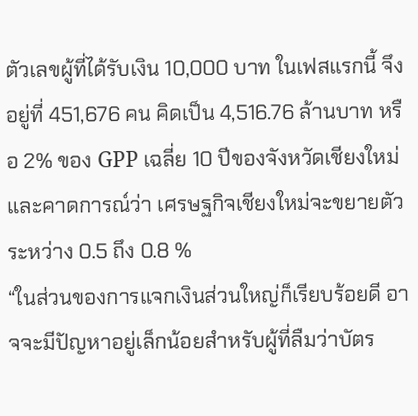ตัวเลขผู้ที่ได้รับเงิน 10,000 บาท ในเฟสแรกนี้ จึงอยู่ที่ 451,676 คน คิดเป็น 4,516.76 ล้านบาท หรือ 2% ของ GPP เฉลี่ย 10 ปีของจังหวัดเชียงใหม่ และคาดการณ์ว่า เศรษฐกิจเชียงใหม่จะขยายตัว ระหว่าง 0.5 ถึง 0.8 %
“ในส่วนของการแจกเงินส่วนใหญ่ก็เรียบร้อยดี อาจจะมีปัญหาอยู่เล็กน้อยสำหรับผู้ที่ลืมว่าบัตร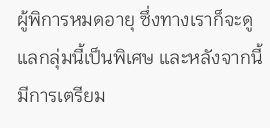ผู้พิการหมดอายุ ซึ่งทางเราก็จะดูแลกลุ่มนี้เป็นพิเศษ และหลังจากนี้มีการเตรียม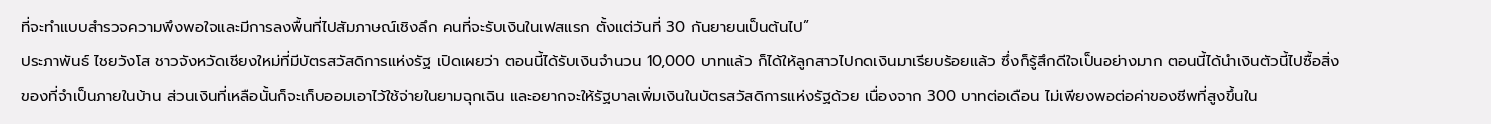ที่จะทำแบบสำรวจความพึงพอใจและมีการลงพื้นที่ไปสัมภาษณ์เชิงลึก คนที่จะรับเงินในเฟสแรก ตั้งแต่วันที่ 30 กันยายนเป็นต้นไป”
ประภาพันธ์ ไชยวังโส ชาวจังหวัดเชียงใหม่ที่มีบัตรสวัสดิการแห่งรัฐ เปิดเผยว่า ตอนนี้ได้รับเงินจำนวน 10,000 บาทแล้ว ก็ได้ให้ลูกสาวไปกดเงินมาเรียบร้อยแล้ว ซึ่งก็รู้สึกดีใจเป็นอย่างมาก ตอนนี้ได้นำเงินตัวนี้ไปซื้อสิ่งของที่จำเป็นภายในบ้าน ส่วนเงินที่เหลือนั้นก็จะเก็บออมเอาไว้ใช้จ่ายในยามฉุกเฉิน และอยากจะให้รัฐบาลเพิ่มเงินในบัตรสวัสดิการแห่งรัฐด้วย เนื่องจาก 300 บาทต่อเดือน ไม่เพียงพอต่อค่าของชีพที่สูงขึ้นใน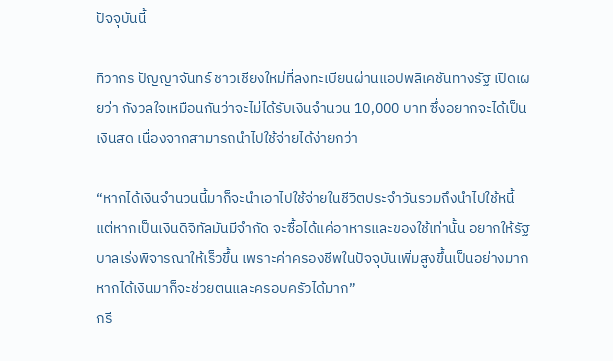ปัจจุบันนี้

ทิวากร ปัญญาจันทร์ ชาวเชียงใหม่ที่ลงทะเบียนผ่านแอปพลิเคชันทางรัฐ เปิดเผยว่า กังวลใจเหมือนกันว่าจะไม่ได้รับเงินจำนวน 10,000 บาท ซึ่งอยากจะได้เป็นเงินสด เนื่องจากสามารถนำไปใช้จ่ายได้ง่ายกว่า

“หากได้เงินจำนวนนี้มาก็จะนำเอาไปใช้จ่ายในชีวิตประจำวันรวมถึงนำไปใช้หนี้ แต่หากเป็นเงินดิจิทัลมันมีจำกัด จะซื้อได้แค่อาหารและของใช้เท่านั้น อยากให้รัฐบาลเร่งพิจารณาให้เร็วขึ้น เพราะค่าครองชีพในปัจจุบันเพิ่มสูงขึ้นเป็นอย่างมาก หากได้เงินมาก็จะช่วยตนและครอบครัวได้มาก”
กรี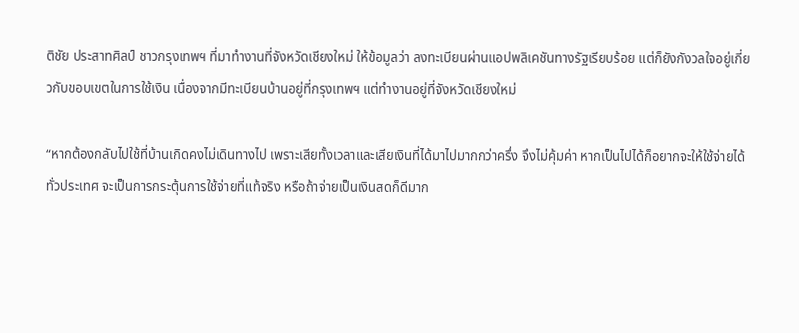ติชัย ประสาทศิลป์ ชาวกรุงเทพฯ ที่มาทำงานที่จังหวัดเชียงใหม่ ให้ข้อมูลว่า ลงทะเบียนผ่านแอปพลิเคชันทางรัฐเรียบร้อย แต่ก็ยังกังวลใจอยู่เกี่ยวกับขอบเขตในการใช้เงิน เนื่องจากมีทะเบียนบ้านอยู่ที่กรุงเทพฯ แต่ทำงานอยู่ที่จังหวัดเชียงใหม่

“หากต้องกลับไปใช้ที่บ้านเกิดคงไม่เดินทางไป เพราะเสียทั้งเวลาและเสียเงินที่ได้มาไปมากกว่าครึ่ง จึงไม่คุ้มค่า หากเป็นไปได้ก็อยากจะให้ใช้จ่ายได้ทั่วประเทศ จะเป็นการกระตุ้นการใช้จ่ายที่แท้จริง หรือถ้าจ่ายเป็นเงินสดก็ดีมาก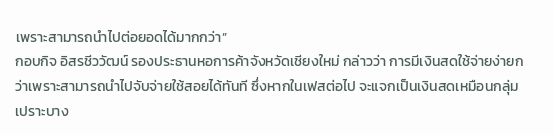เพราะสามารถนำไปต่อยอดได้มากกว่า”
กอบกิจ อิสรชีววัฒน์ รองประธานหอการค้าจังหวัดเชียงใหม่ กล่าวว่า การมีเงินสดใช้จ่ายง่ายกว่าเพราะสามารถนำไปจับจ่ายใช้สอยได้ทันที ซึ่งหากในเฟสต่อไป จะแจกเป็นเงินสดเหมือนกลุ่มเปราะบาง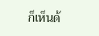ก็เห็นด้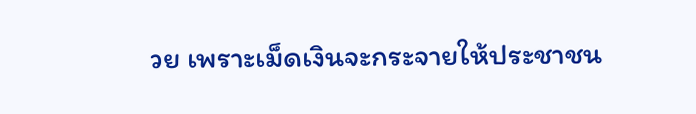วย เพราะเม็ดเงินจะกระจายให้ประชาชน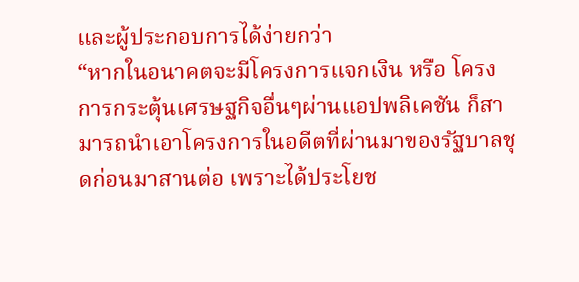และผู้ประกอบการได้ง่ายกว่า
“หากในอนาคตจะมีโครงการแจกเงิน หรือ โครงการกระตุ้นเศรษฐกิจอื่นๆผ่านแอปพลิเคชัน ก็สามารถนำเอาโครงการในอดีตที่ผ่านมาของรัฐบาลชุดก่อนมาสานต่อ เพราะได้ประโยช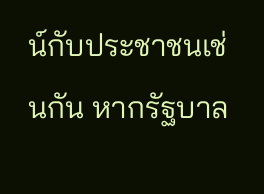น์กับประชาชนเช่นกัน หากรัฐบาล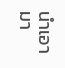นำเอามา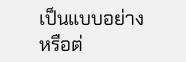เป็นแบบอย่างหรือต่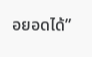อยอดได้”